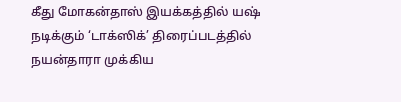கீது மோகன்தாஸ் இயக்கத்தில் யஷ் நடிக்கும் ‘டாக்ஸிக்’ திரைப்படத்தில் நயன்தாரா முக்கிய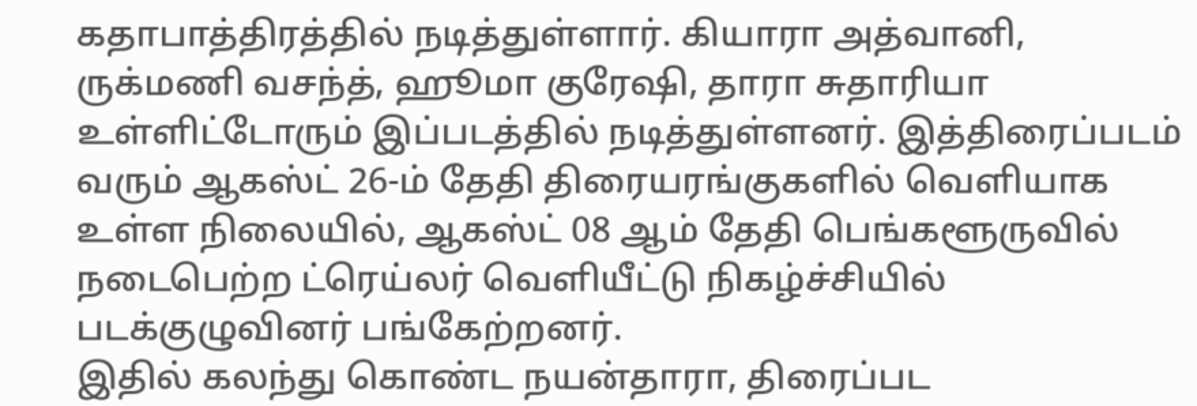கதாபாத்திரத்தில் நடித்துள்ளார். கியாரா அத்வானி, ருக்மணி வசந்த், ஹூமா குரேஷி, தாரா சுதாரியா உள்ளிட்டோரும் இப்படத்தில் நடித்துள்ளனர். இத்திரைப்படம் வரும் ஆகஸ்ட் 26-ம் தேதி திரையரங்குகளில் வெளியாக உள்ள நிலையில், ஆகஸ்ட் 08 ஆம் தேதி பெங்களூருவில் நடைபெற்ற ட்ரெய்லர் வெளியீட்டு நிகழ்ச்சியில் படக்குழுவினர் பங்கேற்றனர்.
இதில் கலந்து கொண்ட நயன்தாரா, திரைப்பட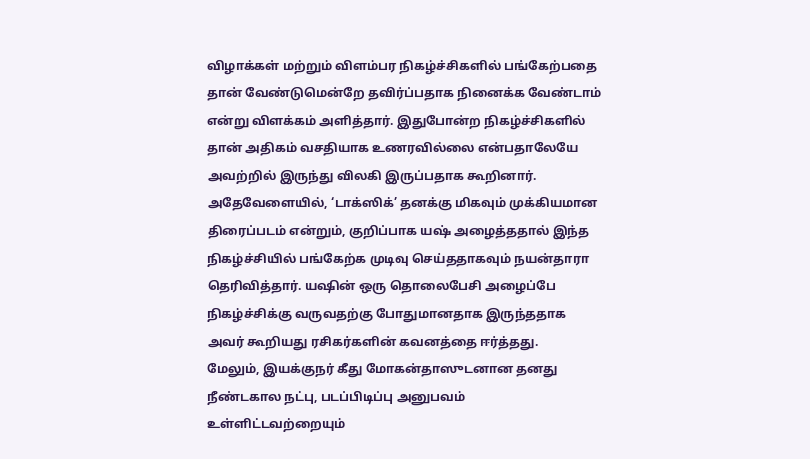விழாக்கள் மற்றும் விளம்பர நிகழ்ச்சிகளில் பங்கேற்பதை தான் வேண்டுமென்றே தவிர்ப்பதாக நினைக்க வேண்டாம் என்று விளக்கம் அளித்தார். இதுபோன்ற நிகழ்ச்சிகளில் தான் அதிகம் வசதியாக உணரவில்லை என்பதாலேயே அவற்றில் இருந்து விலகி இருப்பதாக கூறினார்.
அதேவேளையில், ‘டாக்ஸிக்’ தனக்கு மிகவும் முக்கியமான திரைப்படம் என்றும், குறிப்பாக யஷ் அழைத்ததால் இந்த நிகழ்ச்சியில் பங்கேற்க முடிவு செய்ததாகவும் நயன்தாரா தெரிவித்தார். யஷின் ஒரு தொலைபேசி அழைப்பே நிகழ்ச்சிக்கு வருவதற்கு போதுமானதாக இருந்ததாக அவர் கூறியது ரசிகர்களின் கவனத்தை ஈர்த்தது.
மேலும், இயக்குநர் கீது மோகன்தாஸுடனான தனது நீண்டகால நட்பு, படப்பிடிப்பு அனுபவம் உள்ளிட்டவற்றையும்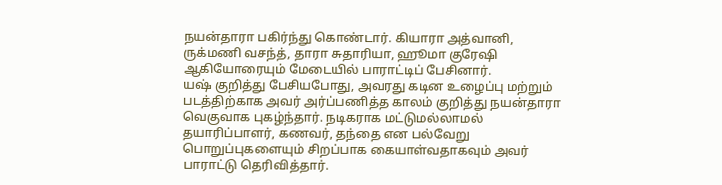நயன்தாரா பகிர்ந்து கொண்டார். கியாரா அத்வானி, ருக்மணி வசந்த், தாரா சுதாரியா, ஹூமா குரேஷி ஆகியோரையும் மேடையில் பாராட்டிப் பேசினார்.
யஷ் குறித்து பேசியபோது, அவரது கடின உழைப்பு மற்றும் படத்திற்காக அவர் அர்ப்பணித்த காலம் குறித்து நயன்தாரா வெகுவாக புகழ்ந்தார். நடிகராக மட்டுமல்லாமல் தயாரிப்பாளர், கணவர், தந்தை என பல்வேறு பொறுப்புகளையும் சிறப்பாக கையாள்வதாகவும் அவர் பாராட்டு தெரிவித்தார்.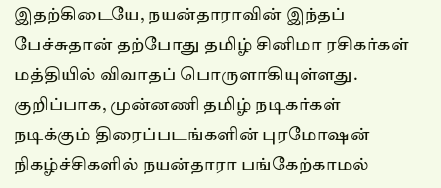இதற்கிடையே, நயன்தாராவின் இந்தப் பேச்சுதான் தற்போது தமிழ் சினிமா ரசிகர்கள் மத்தியில் விவாதப் பொருளாகியுள்ளது. குறிப்பாக, முன்னணி தமிழ் நடிகர்கள் நடிக்கும் திரைப்படங்களின் புரமோஷன் நிகழ்ச்சிகளில் நயன்தாரா பங்கேற்காமல்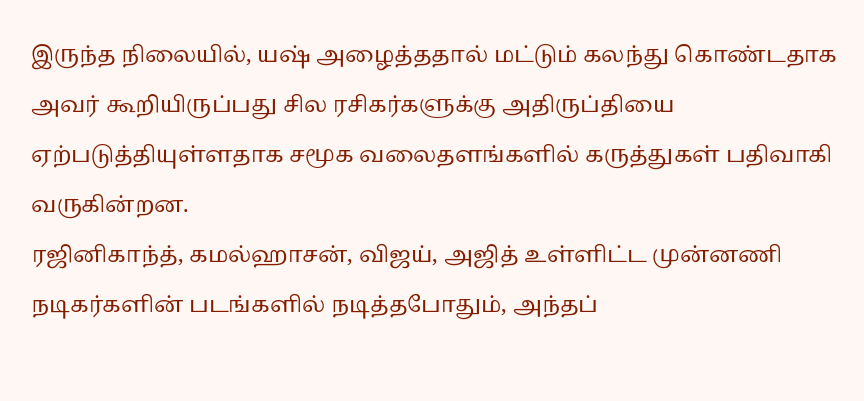இருந்த நிலையில், யஷ் அழைத்ததால் மட்டும் கலந்து கொண்டதாக அவர் கூறியிருப்பது சில ரசிகர்களுக்கு அதிருப்தியை ஏற்படுத்தியுள்ளதாக சமூக வலைதளங்களில் கருத்துகள் பதிவாகி வருகின்றன.
ரஜினிகாந்த், கமல்ஹாசன், விஜய், அஜித் உள்ளிட்ட முன்னணி நடிகர்களின் படங்களில் நடித்தபோதும், அந்தப்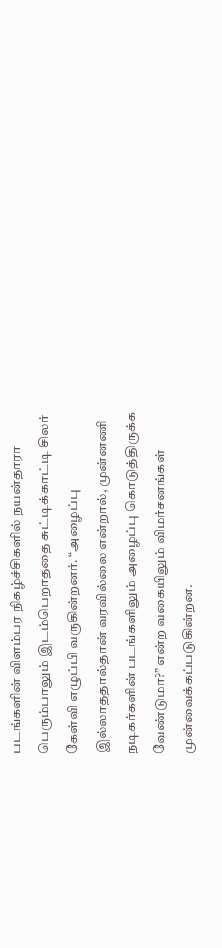படங்களின் விளம்பர நிகழ்ச்சிகளில் நயன்தாரா பெரும்பாலும் இடம்பெறாததை சுட்டிக்காட்டி சிலர் கேள்வி எழுப்பி வருகின்றனர். “அழைப்பு இல்லாததால்தான் வரவில்லை என்றால், முன்னணி நடிகர்களின் படங்களிலும் அழைப்பு கொடுத்திருக்க வேண்டுமா?” என்ற வகையிலும் விமர்சனங்கள் முன்வைக்கப்படுகின்றன.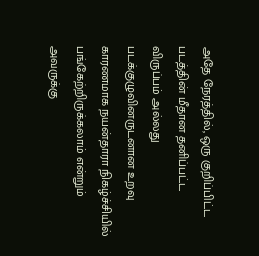அதே நேரத்தில், ஒரு குறிப்பிட்ட படத்தின் மீதான தனிப்பட்ட விருப்பம் அல்லது படக்குழுவினருடனான உறவு காரணமாக நயன்தாரா நிகழ்ச்சியில் பங்கேற்றிருக்கலாம் என்றும் அவருக்கு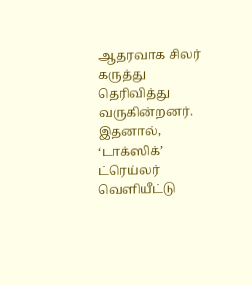ஆதரவாக சிலர் கருத்து தெரிவித்து வருகின்றனர்.
இதனால், ‘டாக்ஸிக்’ ட்ரெய்லர் வெளியீட்டு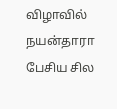விழாவில் நயன்தாரா பேசிய சில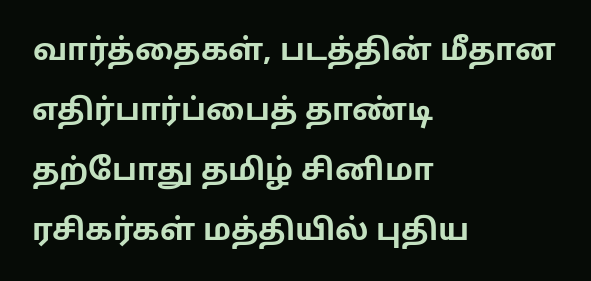வார்த்தைகள், படத்தின் மீதான எதிர்பார்ப்பைத் தாண்டி தற்போது தமிழ் சினிமா ரசிகர்கள் மத்தியில் புதிய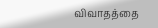விவாதத்தை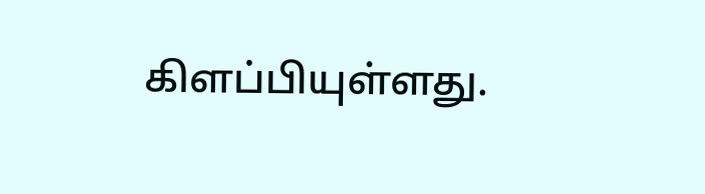கிளப்பியுள்ளது.